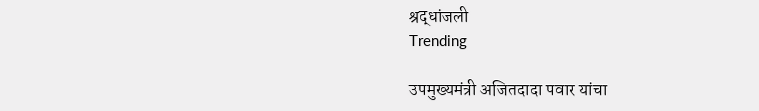श्रद्धांजली
Trending

उपमुख्यमंत्री अजितदादा पवार यांचा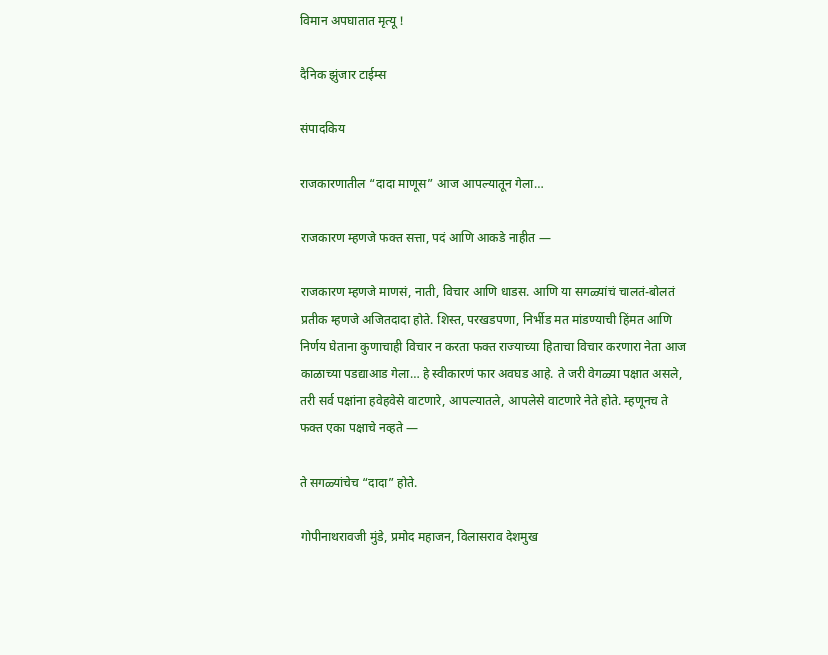विमान अपघातात मृत्यू !

दैनिक झुंजार टाईम्स

संपादकिय

राजकारणातील “दादा माणूस” आज आपल्यातून गेला…

राजकारण म्हणजे फक्त सत्ता, पदं आणि आकडे नाहीत —

राजकारण म्हणजे माणसं, नाती, विचार आणि धाडस. आणि या सगळ्यांचं चालतं-बोलतं प्रतीक म्हणजे अजितदादा होते. शिस्त, परखडपणा, निर्भीड मत मांडण्याची हिंमत आणि निर्णय घेताना कुणाचाही विचार न करता फक्त राज्याच्या हिताचा विचार करणारा नेता आज काळाच्या पडद्याआड गेला… हे स्वीकारणं फार अवघड आहे. ते जरी वेगळ्या पक्षात असले, तरी सर्व पक्षांना हवेहवेसे वाटणारे, आपल्यातले, आपलेसे वाटणारे नेते होते. म्हणूनच ते फक्त एका पक्षाचे नव्हते —

ते सगळ्यांचेच “दादा” होते.

गोपीनाथरावजी मुंडे, प्रमोद महाजन, विलासराव देशमुख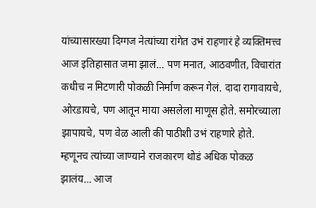यांच्यासारख्या दिग्गज नेत्यांच्या रांगेत उभं राहणारं हे व्यक्तिमत्त्व आज इतिहासात जमा झालं… पण मनात, आठवणीत, विचारांत कधीच न मिटणारी पोकळी निर्माण करून गेलं. दादा रागावायचे, ओरडायचे, पण आतून माया असलेला माणूस होते. समोरच्याला झापायचे, पण वेळ आली की पाठीशी उभं राहणारे होते. म्हणूनच त्यांच्या जाण्याने राजकारण थोडं अधिक पोकळ झालंय… आज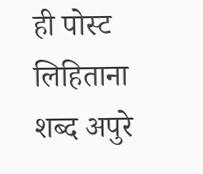ही पोस्ट लिहिताना शब्द अपुरे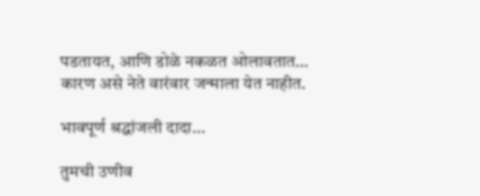पडतायत, आणि डोळे नकळत ओलावतात… कारण असे नेते वारंवार जन्माला येत नाहीत.

भावपूर्ण श्रद्धांजली दादा…

तुमची उणीव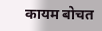कायम बोचत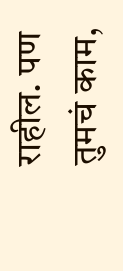राहील. पण तुमचं काम,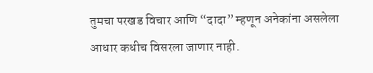तुमचा परखड विचार आणि “दादा” म्हणून अनेकांना असलेला आधार कधीच विसरला जाणार नाही.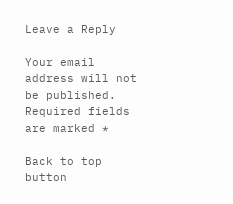Leave a Reply

Your email address will not be published. Required fields are marked *

Back to top button